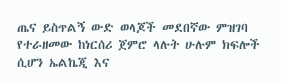ጤና ይስጥልኝ ውድ ወላጆች መደበኛው ምዝገባ የተራዘመው ከነርሰሪ ጀምሮ ላሉት ሁሉም ክፍሎች ሲሆን ኤልኬጂ እና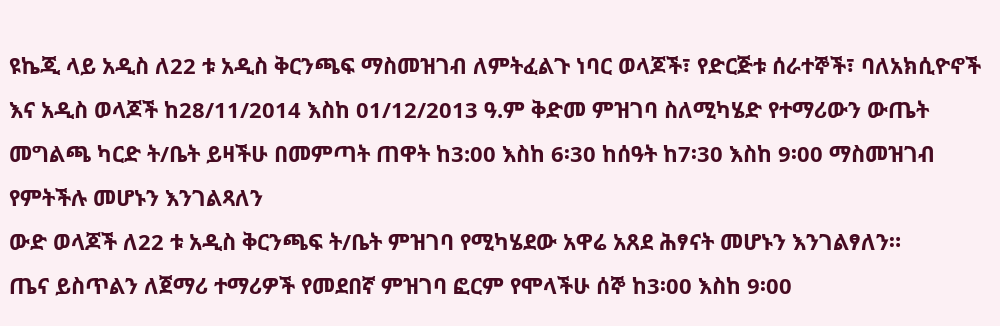ዩኬጂ ላይ አዲስ ለ22 ቱ አዲስ ቅርንጫፍ ማስመዝገብ ለምትፈልጉ ነባር ወላጆች፣ የድርጅቱ ሰራተኞች፣ ባለአክሲዮኖች እና አዲስ ወላጆች ከ28/11/2014 እስከ 01/12/2013 ዓ.ም ቅድመ ምዝገባ ስለሚካሄድ የተማሪውን ውጤት መግልጫ ካርድ ት/ቤት ይዛችሁ በመምጣት ጠዋት ከ3:00 እስከ 6፡30 ከሰዓት ከ7፡30 እስከ 9፡00 ማስመዝገብ የምትችሉ መሆኑን እንገልጻለን
ውድ ወላጆች ለ22 ቱ አዲስ ቅርንጫፍ ት/ቤት ምዝገባ የሚካሄደው አዋሬ አጸደ ሕፃናት መሆኑን እንገልፃለን።
ጤና ይስጥልን ለጀማሪ ተማሪዎች የመደበኛ ምዝገባ ፎርም የሞላችሁ ሰኞ ከ3፡00 እስከ 9፡00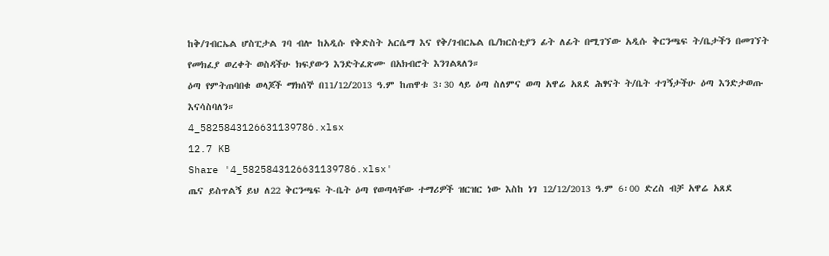ከቅ/ገብርኤል ሆስፒታል ገባ ብሎ ከአዲሱ የቅድስት አርሴማ እና የቅ/ገብርኤል ቤ/ክርስቲያን ፊት ለፊት በሚገኘው አዲሱ ቅርንጫፍ ት/ቤታችን በመገኘት የመክፈያ ወረቀት ወስዳችሁ ክፍያውን እንድትፈጽሙ በአክብሮት እንገልጻለን።
ዕጣ የምትጠባበቁ ወላጆች ማክሰኞ በ11/12/2013 ዓ.ም ከጠዋቱ 3፡30 ላይ ዕጣ ስለምና ወጣ አዋሬ አጸደ ሕፃናት ት/ቤት ተገኝታችሁ ዕጣ እንድታወጡ እናሳስባለን።
4_5825843126631139786.xlsx
12.7 KB
Share '4_5825843126631139786.xlsx'
ጤና ይስጥልኝ ይህ ለ22 ቅርንጫፍ ት-ቤት ዕጣ የወጣላቸው ተማሪዎች ዝርዝር ነው እስከ ነገ 12/12/2013 ዓ.ም 6፡00 ድረስ ብቻ አዋሬ አጸደ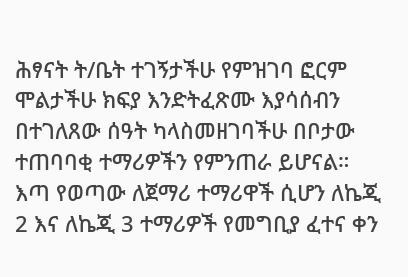ሕፃናት ት/ቤት ተገኝታችሁ የምዝገባ ፎርም ሞልታችሁ ክፍያ እንድትፈጽሙ እያሳሰብን በተገለጸው ሰዓት ካላስመዘገባችሁ በቦታው ተጠባባቂ ተማሪዎችን የምንጠራ ይሆናል።
እጣ የወጣው ለጀማሪ ተማሪዋች ሲሆን ለኬጂ 2 እና ለኬጂ 3 ተማሪዎች የመግቢያ ፈተና ቀን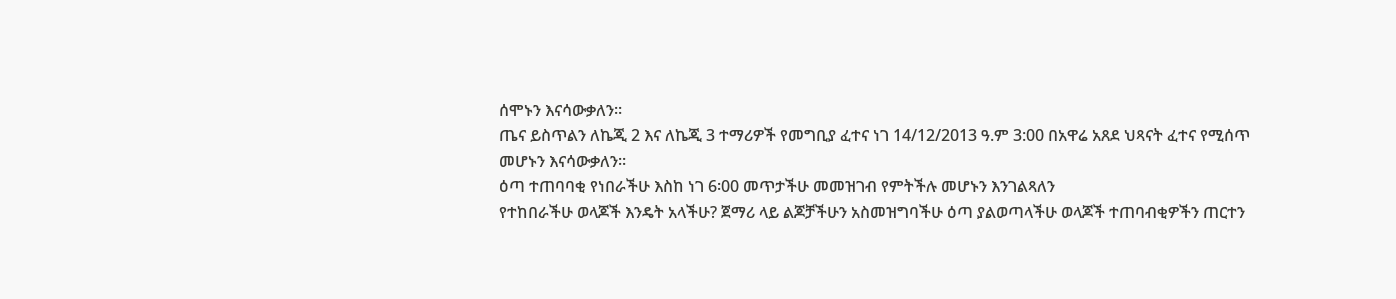ሰሞኑን እናሳውቃለን።
ጤና ይስጥልን ለኬጂ 2 እና ለኬጂ 3 ተማሪዎች የመግቢያ ፈተና ነገ 14/12/2013 ዓ.ም 3:00 በአዋሬ አጸደ ህጻናት ፈተና የሚሰጥ መሆኑን እናሳውቃለን።
ዕጣ ተጠባባቂ የነበራችሁ እስከ ነገ 6፡00 መጥታችሁ መመዝገብ የምትችሉ መሆኑን እንገልጻለን
የተከበራችሁ ወላጆች እንዴት አላችሁ? ጀማሪ ላይ ልጆቻችሁን አስመዝግባችሁ ዕጣ ያልወጣላችሁ ወላጆች ተጠባብቂዎችን ጠርተን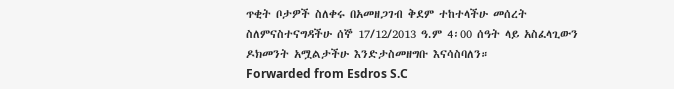ጥቂት ቦታዎች ስለቀሩ በአመዘጋገብ ቅደም ተከተላችሁ መሰረት ስለምናስተናግዳችሁ ሰኞ 17/12/2013 ዓ.ም 4፡00 ሰዓት ላይ አስፈላጊውን ዶክመንት አሟልታችሁ እንድታስመዘግቡ እናሳስባለን።
Forwarded from Esdros S.C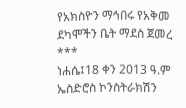የአክስዮን ማኅበሩ የአቅመ ደካሞችን ቤት ማደስ ጀመረ
***
ነሐሴ፤18 ቀን 2013 ዓ.ም
ኤስድሮስ ኮንስትራክሽን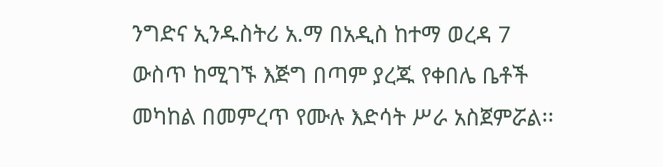ንግድና ኢንዱስትሪ አ.ማ በአዲስ ከተማ ወረዳ 7 ውስጥ ከሚገኙ እጅግ በጣም ያረጁ የቀበሌ ቤቶች መካከል በመምረጥ የሙሉ እድሳት ሥራ አስጀምሯል፡፡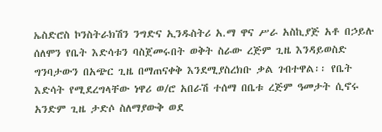ኤስድሮስ ኮንስትራክሽን ንግድና ኢንዱስትሪ አ.ማ ዋና ሥራ አስኪያጅ አቶ በኃይሉ ሰለሞን የቤት እድሳቱን ባስጀመሩበት ወቅት ስራው ረጅም ጊዜ እንዳይወስድ ግንባታውን በአጭር ጊዜ በማጠናቀቅ እንደሚያስረክቡ ቃል ገብተዋል፡፡ የቤት እድሳት የሚደረግላቸው ነዋሪ ወ/ሮ አበራሽ ተሰማ በቤቱ ረጅም ዓመታት ሲኖሩ አንድም ጊዜ ታድሶ ስለማያውቅ ወደ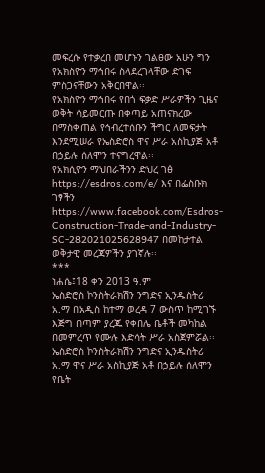መፍረሱ የተቃረበ መሆኑን ገልፀው አሁን ግን የአክስዮን ማኅበሩ ስላደረገላቸው ድገፍ ምስጋናቸውን አቅርበዋል፡፡
የአክስዮን ማኅበሩ የበጎ ፍቃድ ሥራዎችን ጊዜና ወቅት ሳይመርጡ በቀጣይ አጠናክረው በማስቀጠል የኅብረተሰቡን ችግር ለመፍታት እንደሚሠራ የኤስድሮስ ዋና ሥራ አስኪያጅ አቶ በኃይሉ ሰለሞን ተናግረዋል፡፡
የአክሲዮን ማህበራችንን ድህረ ገፅ https://esdros.com/e/ እና በፌስቡክ ገፃችን https://www.facebook.com/Esdros-Construction-Trade-and-Industry-SC-282021025628947 በመከታተል ወቅታዊ መረጃዎችን ያገኛሉ፡፡
***
ነሐሴ፤18 ቀን 2013 ዓ.ም
ኤስድሮስ ኮንስትራክሽን ንግድና ኢንዱስትሪ አ.ማ በአዲስ ከተማ ወረዳ 7 ውስጥ ከሚገኙ እጅግ በጣም ያረጁ የቀበሌ ቤቶች መካከል በመምረጥ የሙሉ እድሳት ሥራ አስጀምሯል፡፡
ኤስድሮስ ኮንስትራክሽን ንግድና ኢንዱስትሪ አ.ማ ዋና ሥራ አስኪያጅ አቶ በኃይሉ ሰለሞን የቤት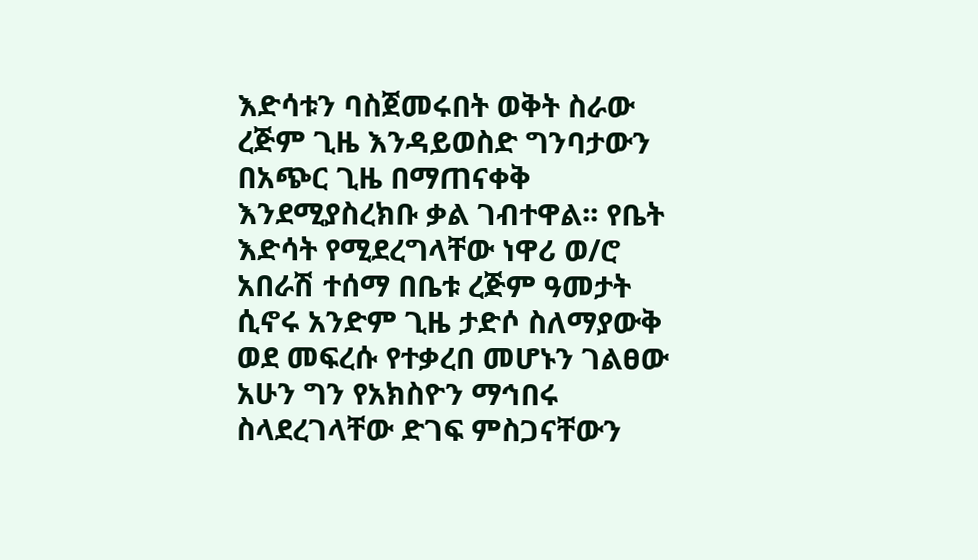እድሳቱን ባስጀመሩበት ወቅት ስራው ረጅም ጊዜ እንዳይወስድ ግንባታውን በአጭር ጊዜ በማጠናቀቅ እንደሚያስረክቡ ቃል ገብተዋል፡፡ የቤት እድሳት የሚደረግላቸው ነዋሪ ወ/ሮ አበራሽ ተሰማ በቤቱ ረጅም ዓመታት ሲኖሩ አንድም ጊዜ ታድሶ ስለማያውቅ ወደ መፍረሱ የተቃረበ መሆኑን ገልፀው አሁን ግን የአክስዮን ማኅበሩ ስላደረገላቸው ድገፍ ምስጋናቸውን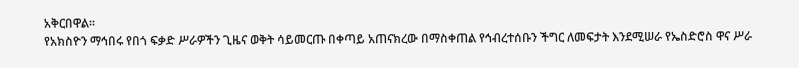አቅርበዋል፡፡
የአክስዮን ማኅበሩ የበጎ ፍቃድ ሥራዎችን ጊዜና ወቅት ሳይመርጡ በቀጣይ አጠናክረው በማስቀጠል የኅብረተሰቡን ችግር ለመፍታት እንደሚሠራ የኤስድሮስ ዋና ሥራ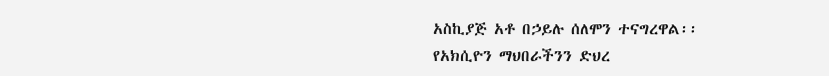አስኪያጅ አቶ በኃይሉ ሰለሞን ተናግረዋል፡፡
የአክሲዮን ማህበራችንን ድህረ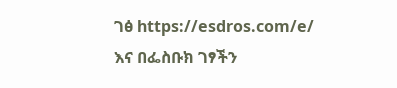ገፅ https://esdros.com/e/ እና በፌስቡክ ገፃችን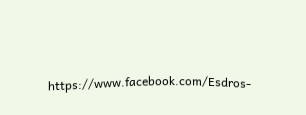https://www.facebook.com/Esdros-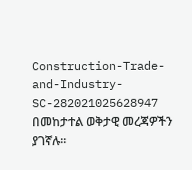Construction-Trade-and-Industry-SC-282021025628947 በመከታተል ወቅታዊ መረጃዎችን ያገኛሉ፡፡